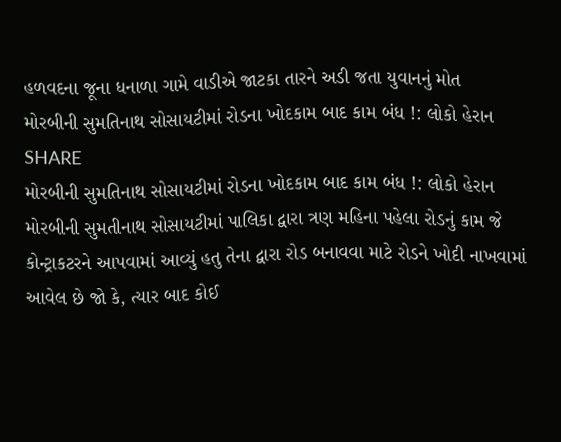હળવદના જૂના ધનાળા ગામે વાડીએ જાટકા તારને અડી જતા યુવાનનું મોત
મોરબીની સુમતિનાથ સોસાયટીમાં રોડના ખોદકામ બાદ કામ બંધ !: લોકો હેરાન
SHARE
મોરબીની સુમતિનાથ સોસાયટીમાં રોડના ખોદકામ બાદ કામ બંધ !: લોકો હેરાન
મોરબીની સુમતીનાથ સોસાયટીમાં પાલિકા દ્વારા ત્રણ મહિના પહેલા રોડનું કામ જે કોન્ટ્રાકટરને આપવામાં આવ્યું હતુ તેના દ્વારા રોડ બનાવવા માટે રોડને ખોદી નાખવામાં આવેલ છે જો કે, ત્યાર બાદ કોઈ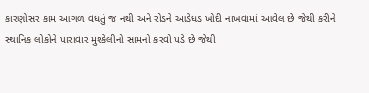કારણોસર કામ આગળ વધતું જ નથી અને રોડને આડેધડ ખોદી નાખવામાં આવેલ છે જેથી કરીને સ્થાનિક લોકોને પારાવાર મુશ્કેલીનો સામનો કરવો પડે છે જેથી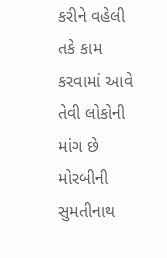કરીને વહેલી તકે કામ કરવામાં આવે તેવી લોકોની માંગ છે
મોરબીની સુમતીનાથ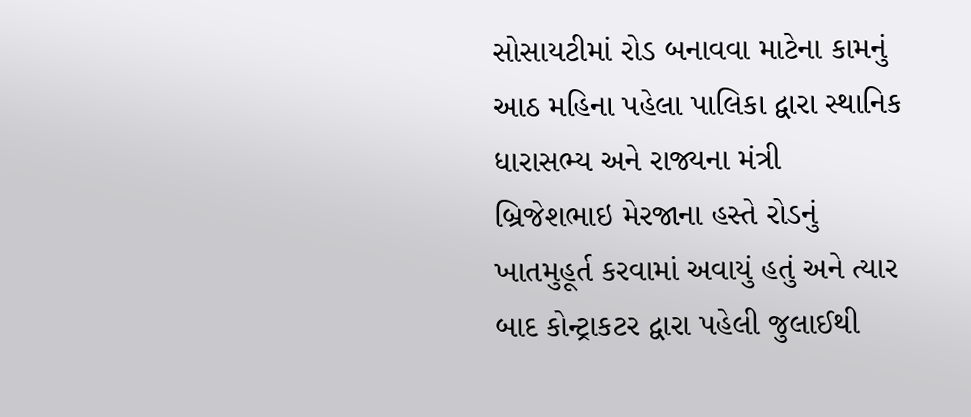સોસાયટીમાં રોડ બનાવવા માટેના કામનું આઠ મહિના પહેલા પાલિકા દ્વારા સ્થાનિક ધારાસભ્ય અને રાજ્યના મંત્રી બ્રિજેશભાઇ મેરજાના હસ્તે રોડનું ખાતમુહૂર્ત કરવામાં અવાયું હતું અને ત્યાર બાદ કોન્ટ્રાકટર દ્વારા પહેલી જુલાઈથી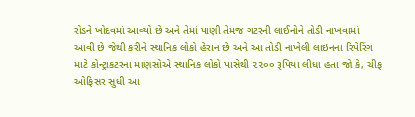રોડને ખોદવમાં આવ્યો છે અને તેમાં પાણી તેમજ ગટરની લાઈનોને તોડી નાખવામાં આવી છે જેથી કરીને સ્થાનિક લોકો હેરાન છે અને આ તોડી નાખેલી લાઇનના રિપેરિંગ માટે કોન્ટ્રાકટરના માણસોએ સ્થાનિક લોકો પાસેથી ૨૨૦૦ રૂપિયા લીધા હતા જો કે, ચીફ ઓફિસર સુધી આ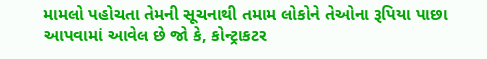મામલો પહોચતા તેમની સૂચનાથી તમામ લોકોને તેઓના રૂપિયા પાછા આપવામાં આવેલ છે જો કે, કોન્ટ્રાકટર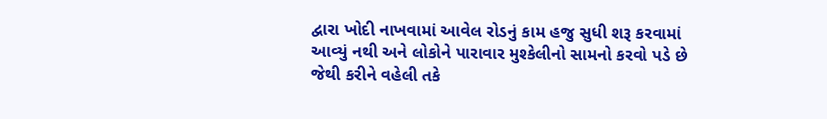દ્વારા ખોદી નાખવામાં આવેલ રોડનું કામ હજુ સુધી શરૂ કરવામાં આવ્યું નથી અને લોકોને પારાવાર મુશ્કેલીનો સામનો કરવો પડે છે જેથી કરીને વહેલી તકે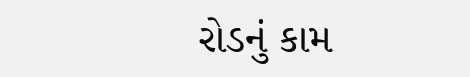રોડનું કામ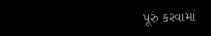પૂરું કરવામાં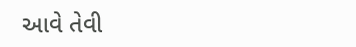આવે તેવી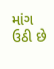માંગ ઉઠી છે